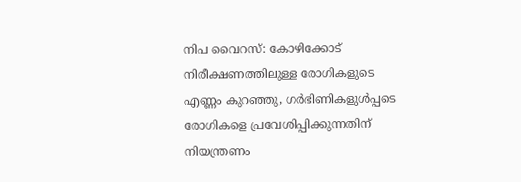നിപ വൈറസ്: കോഴിക്കോട് നിരീക്ഷണത്തിലുള്ള രോഗികളുടെ എണ്ണം കുറഞ്ഞു, ഗര്‍ഭിണികളുള്‍പ്പടെ രോഗികളെ പ്രവേശിപ്പിക്കുന്നതിന് നിയന്ത്രണം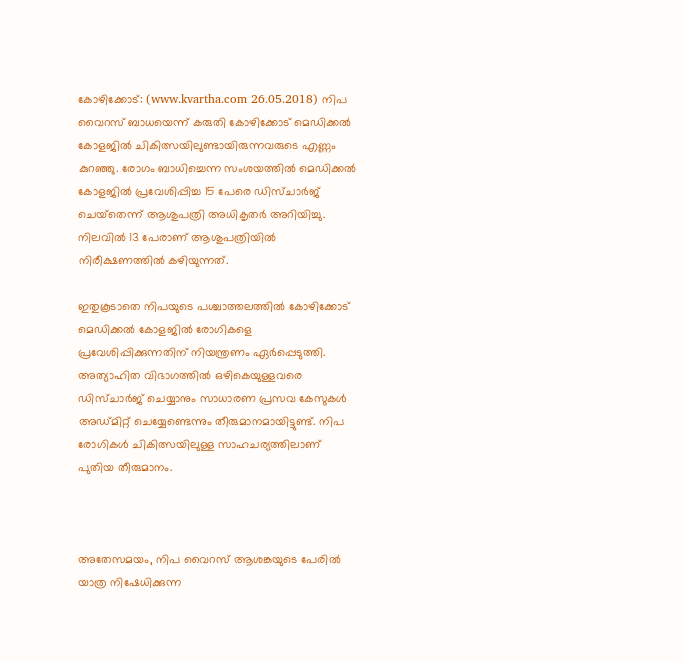കോഴിക്കോട്: (www.kvartha.com 26.05.2018) നിപ വൈറസ് ബാധയെന്ന് കരുതി കോഴിക്കോട് മെഡിക്കല്‍ കോളജില്‍ ചികിത്സയിലുണ്ടായിരുന്നവരുടെ എണ്ണം കുറഞ്ഞു. രോഗം ബാധിച്ചെന്ന സംശയത്തില്‍ മെഡിക്കല്‍ കോളജില്‍ പ്രവേശിപ്പിച്ച 15 പേരെ ഡിസ്ചാര്‍ജ് ചെയ്‌തെന്ന് ആശുപത്രി അധികൃതര്‍ അറിയിച്ചു. നിലവില്‍ 13 പേരാണ് ആശുപത്രിയില്‍ നിരീക്ഷണത്തില്‍ കഴിയുന്നത്.

ഇതുകൂടാതെ നിപയുടെ പശ്ചാത്തലത്തില്‍ കോഴിക്കോട് മെഡിക്കല്‍ കോളജില്‍ രോഗികളെ പ്രവേശിപ്പിക്കുന്നതിന് നിയന്ത്രണം ഏര്‍പ്പെടുത്തി. അത്യാഹിത വിഭാഗത്തില്‍ ഒഴികെയുള്ളവരെ ഡിസ്ചാര്‍ജ് ചെയ്യാനും സാധാരണ പ്രസവ കേസുകള്‍ അഡ്മിറ്റ് ചെയ്യേണ്ടെന്നും തീരുമാനമായിട്ടുണ്ട്. നിപ രോഗികള്‍ ചികിത്സയിലുള്ള സാഹചര്യത്തിലാണ് പുതിയ തീരുമാനം.



അതേസമയം, നിപ വൈറസ് ആശങ്കയുടെ പേരില്‍ യാത്ര നിഷേധിക്കുന്ന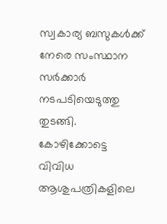സ്വകാര്യ ബസുകള്‍ക്ക് നേരെ സംസ്ഥാന സര്‍ക്കാര്‍ നടപടിയെടുത്തു തുടങ്ങി. കോഴിക്കോട്ടെ വിവിധ ആശുപത്രികളിലെ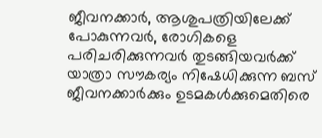ജീവനക്കാര്‍, ആശുപത്രിയിലേക്ക് പോകുന്നവര്‍, രോഗികളെ പരിചരിക്കുന്നവര്‍ തുടങ്ങിയവര്‍ക്ക് യാത്രാ സൗകര്യം നിഷേധിക്കുന്ന ബസ് ജീവനക്കാര്‍ക്കും ഉടമകള്‍ക്കുമെതിരെ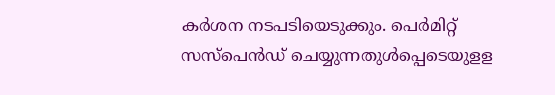കര്‍ശന നടപടിയെടുക്കും. പെര്‍മിറ്റ് സസ്‌പെന്‍ഡ് ചെയ്യുന്നതുള്‍പ്പെടെയുളള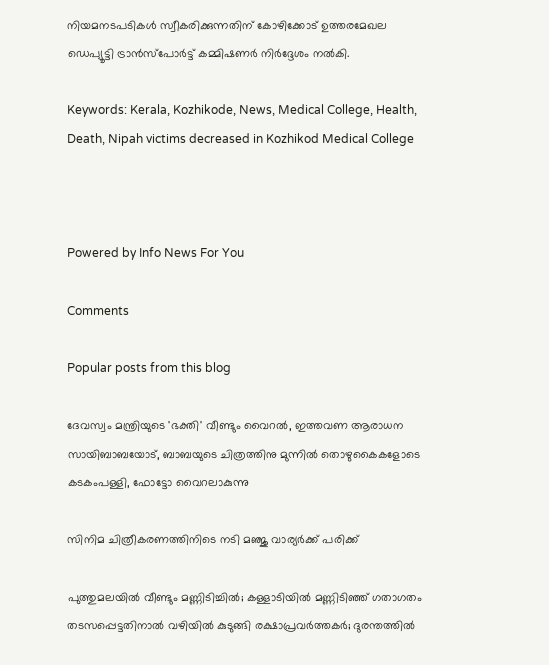നിയമനടപടികള്‍ സ്വീകരിക്കുന്നതിന് കോഴിക്കോട് ഉത്തരമേഖല ഡെപ്യൂട്ടി ട്രാന്‍സ്‌പോര്‍ട്ട് കമ്മിഷണര്‍ നിര്‍ദ്ദേശം നല്‍കി.

Keywords: Kerala, Kozhikode, News, Medical College, Health, Death, Nipah victims decreased in Kozhikod Medical College



Powered by Info News For You

Comments

Popular posts from this blog

ദേവസ്വം മന്ത്രിയുടെ 'ഭക്തി' വീണ്ടും വൈറല്‍, ഇത്തവണ ആരാധന സായിബാബയോട്, ബാബയുടെ ചിത്രത്തിനു മുന്നില്‍ തൊഴുകൈകളോടെ കടകംപള്ളി, ഫോട്ടോ വൈറലാകുന്നു

സിനിമ ചിത്രീകരണത്തിനിടെ നടി മഞ്ജു വാര്യര്‍ക്ക് പരിക്ക്

പുത്തുമലയില്‍ വീണ്ടും മണ്ണിടിച്ചില്‍; കള്ളാടിയില്‍ മണ്ണിടിഞ്ഞ് ഗതാഗതം തടസപ്പെട്ടതിനാല്‍ വഴിയില്‍ കുടുങ്ങി രക്ഷാപ്രവര്‍ത്തകര്‍; ദുരന്തത്തില്‍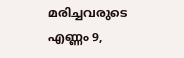മരിച്ചവരുടെ എണ്ണം 9,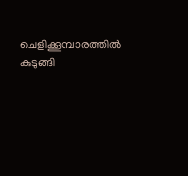ചെളിക്കൂമ്പാരത്തില്‍ കുടുങ്ങി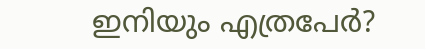ഇനിയും എത്രപേര്‍?